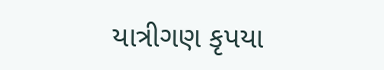યાત્રીગણ કૃપયા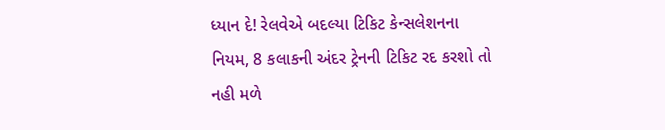ધ્યાન દે! રેલવેએ બદલ્યા ટિકિટ કેન્સલેશનના નિયમ, 8 કલાકની અંદર ટ્રેનની ટિકિટ રદ કરશો તો નહી મળે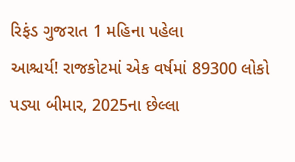રિફંડ ગુજરાત 1 મહિના પહેલા
આશ્ચર્ય! રાજકોટમાં એક વર્ષમાં 89300 લોકો પડ્યા બીમાર, 2025ના છેલ્લા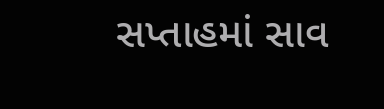સપ્તાહમાં સાવ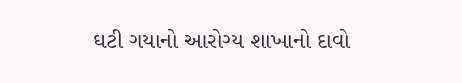ઘટી ગયાનો આરોગ્ય શાખાનો દાવો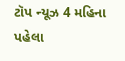ટૉપ ન્યૂઝ 4 મહિના પહેલા